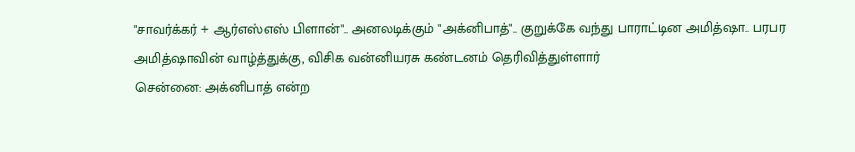"சாவர்க்கர் + ஆர்எஸ்எஸ் பிளான்".. அனலடிக்கும் "அக்னிபாத்".. குறுக்கே வந்து பாராட்டின அமித்ஷா.. பரபர
அமித்ஷாவின் வாழ்த்துக்கு, விசிக வன்னியரசு கண்டனம் தெரிவித்துள்ளார்
சென்னை: அக்னிபாத் என்ற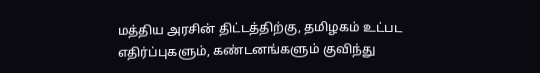மத்திய அரசின் திட்டத்திற்கு, தமிழகம் உட்பட எதிர்ப்புகளும், கண்டனங்களும் குவிந்து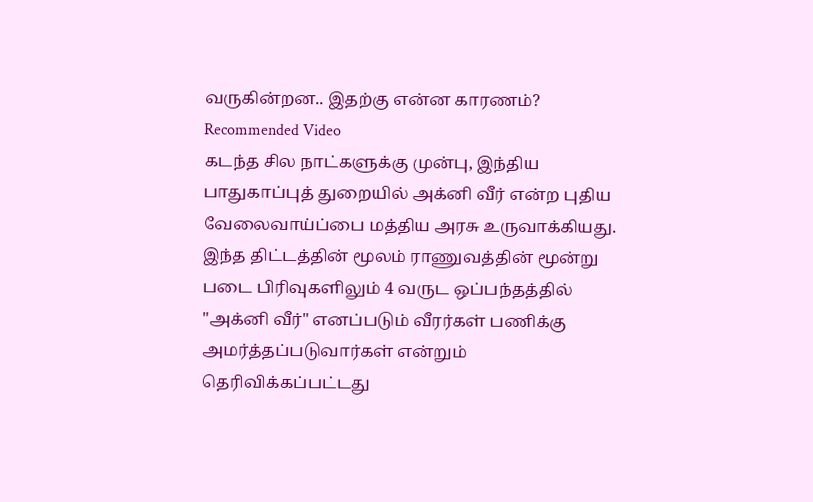வருகின்றன.. இதற்கு என்ன காரணம்?
Recommended Video
கடந்த சில நாட்களுக்கு முன்பு, இந்திய பாதுகாப்புத் துறையில் அக்னி வீர் என்ற புதிய வேலைவாய்ப்பை மத்திய அரசு உருவாக்கியது.
இந்த திட்டத்தின் மூலம் ராணுவத்தின் மூன்று படை பிரிவுகளிலும் 4 வருட ஒப்பந்தத்தில் "அக்னி வீர்" எனப்படும் வீரர்கள் பணிக்கு அமர்த்தப்படுவார்கள் என்றும் தெரிவிக்கப்பட்டது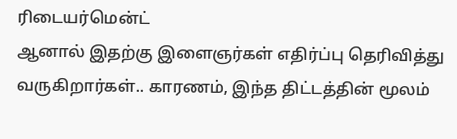ரிடையர்மென்ட்
ஆனால் இதற்கு இளைஞர்கள் எதிர்ப்பு தெரிவித்து வருகிறார்கள்.. காரணம், இந்த திட்டத்தின் மூலம்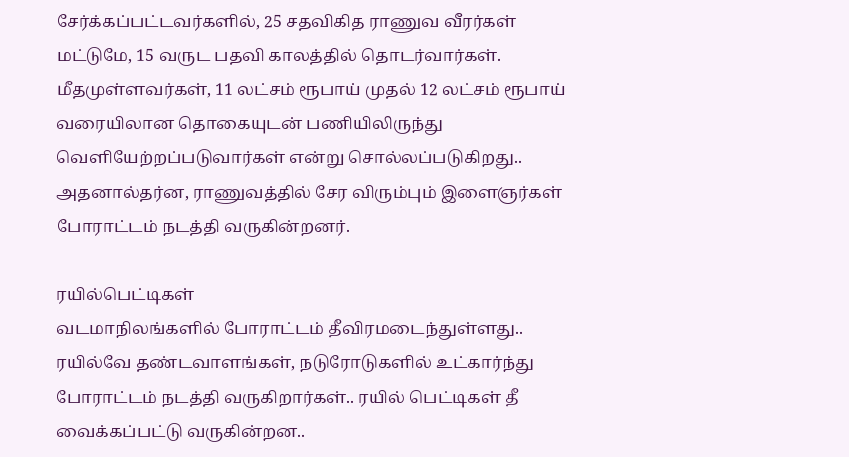சேர்க்கப்பட்டவர்களில், 25 சதவிகித ராணுவ வீரர்கள் மட்டுமே, 15 வருட பதவி காலத்தில் தொடர்வார்கள். மீதமுள்ளவர்கள், 11 லட்சம் ரூபாய் முதல் 12 லட்சம் ரூபாய் வரையிலான தொகையுடன் பணியிலிருந்து வெளியேற்றப்படுவார்கள் என்று சொல்லப்படுகிறது.. அதனால்தர்ன, ராணுவத்தில் சேர விரும்பும் இளைஞர்கள் போராட்டம் நடத்தி வருகின்றனர்.

ரயில்பெட்டிகள்
வடமாநிலங்களில் போராட்டம் தீவிரமடைந்துள்ளது.. ரயில்வே தண்டவாளங்கள், நடுரோடுகளில் உட்கார்ந்து போராட்டம் நடத்தி வருகிறார்கள்.. ரயில் பெட்டிகள் தீ வைக்கப்பட்டு வருகின்றன..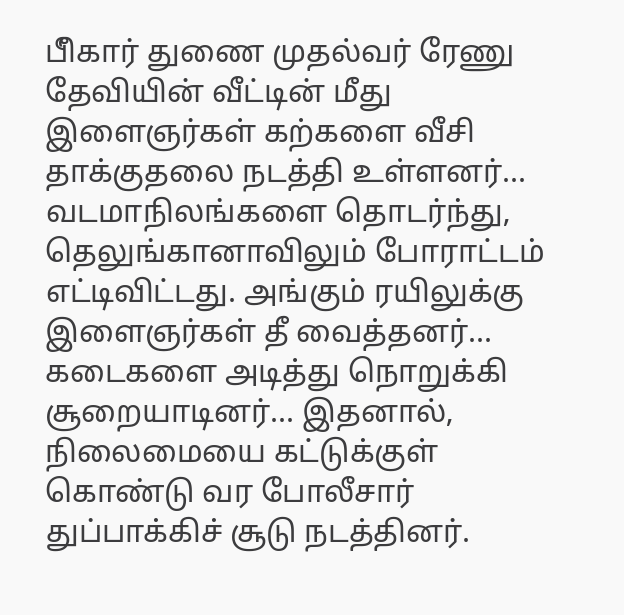பீிகார் துணை முதல்வர் ரேணு தேவியின் வீட்டின் மீது இளைஞர்கள் கற்களை வீசி தாக்குதலை நடத்தி உள்ளனர்... வடமாநிலங்களை தொடர்ந்து, தெலுங்கானாவிலும் போராட்டம் எட்டிவிட்டது. அங்கும் ரயிலுக்கு இளைஞர்கள் தீ வைத்தனர்... கடைகளை அடித்து நொறுக்கி சூறையாடினர்... இதனால், நிலைமையை கட்டுக்குள் கொண்டு வர போலீசார் துப்பாக்கிச் சூடு நடத்தினர்.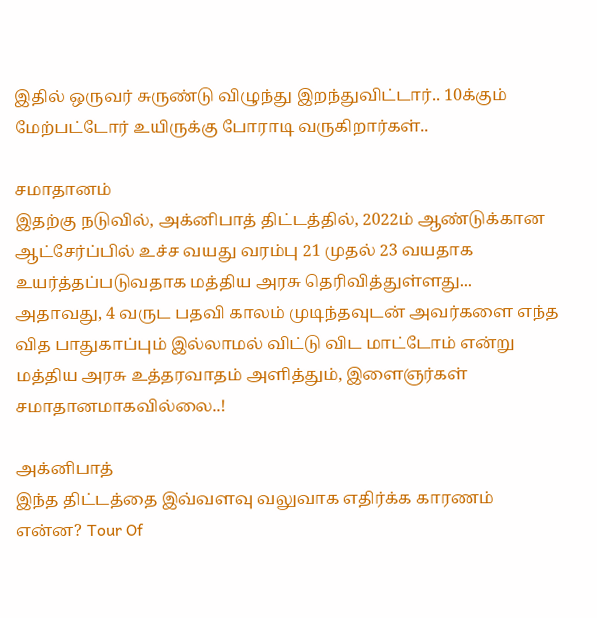இதில் ஒருவர் சுருண்டு விழுந்து இறந்துவிட்டார்.. 10க்கும் மேற்பட்டோர் உயிருக்கு போராடி வருகிறார்கள்..

சமாதானம்
இதற்கு நடுவில், அக்னிபாத் திட்டத்தில், 2022ம் ஆண்டுக்கான ஆட்சேர்ப்பில் உச்ச வயது வரம்பு 21 முதல் 23 வயதாக உயர்த்தப்படுவதாக மத்திய அரசு தெரிவித்துள்ளது... அதாவது, 4 வருட பதவி காலம் முடிந்தவுடன் அவர்களை எந்த வித பாதுகாப்பும் இல்லாமல் விட்டு விட மாட்டோம் என்று மத்திய அரசு உத்தரவாதம் அளித்தும், இளைஞர்கள் சமாதானமாகவில்லை..!

அக்னிபாத்
இந்த திட்டத்தை இவ்வளவு வலுவாக எதிர்க்க காரணம் என்ன? Tour Of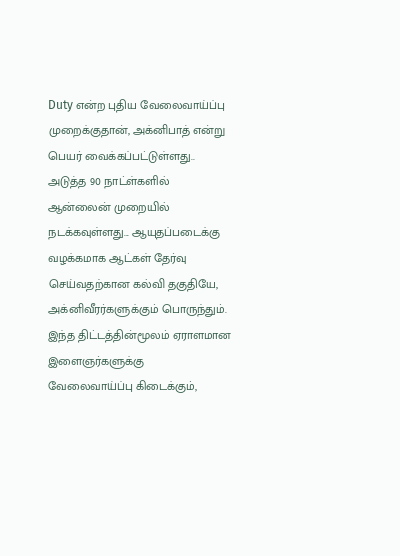Duty என்ற புதிய வேலைவாய்ப்பு முறைக்குதான், அக்னிபாத் என்று பெயர் வைக்கப்பட்டுள்ளது.. அடுத்த 90 நாட்ள்களில் ஆன்லைன் முறையில் நடக்கவுள்ளது... ஆயுதப்படைக்கு வழக்கமாக ஆட்கள் தேர்வு செய்வதற்கான கல்வி தகுதியே, அக்னிவீரர்களுக்கும் பொருந்தும். இந்த திட்டத்தின்மூலம் ஏராளமான இளைஞர்களுக்கு வேலைவாய்ப்பு கிடைக்கும்,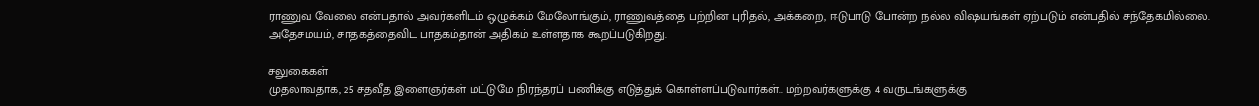ராணுவ வேலை என்பதால் அவர்களிடம் ஒழுக்கம் மேலோங்கும், ராணுவத்தை பற்றின புரிதல், அக்கறை, ஈடுபாடு போன்ற நல்ல விஷயங்கள் ஏற்படும் என்பதில் சந்தேகமில்லை. அதேசமயம், சாதகத்தைவிட பாதகம்தான் அதிகம் உள்ளதாக கூறப்படுகிறது.

சலுகைகள்
முதலாவதாக, 25 சதவீத இளைஞர்கள் மட்டுமே நிரந்தரப் பணிக்கு எடுத்துக் கொள்ளப்படுவார்கள்.. மற்றவர்களுக்கு 4 வருடங்களுக்கு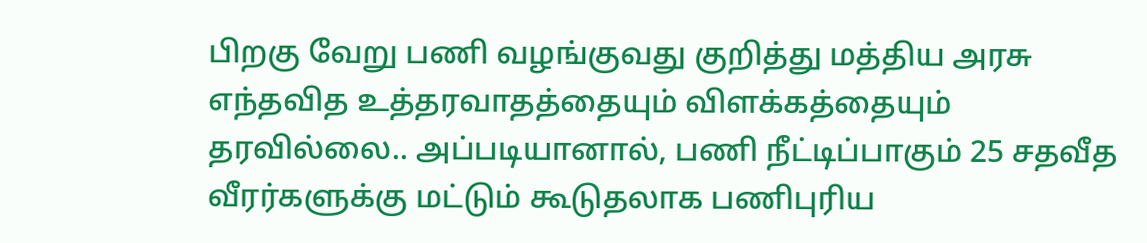பிறகு வேறு பணி வழங்குவது குறித்து மத்திய அரசு எந்தவித உத்தரவாதத்தையும் விளக்கத்தையும் தரவில்லை.. அப்படியானால், பணி நீட்டிப்பாகும் 25 சதவீத வீரர்களுக்கு மட்டும் கூடுதலாக பணிபுரிய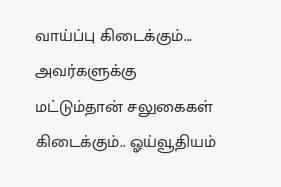வாய்ப்பு கிடைக்கும்... அவர்களுக்கு மட்டும்தான் சலுகைகள் கிடைக்கும்.. ஓய்வூதியம்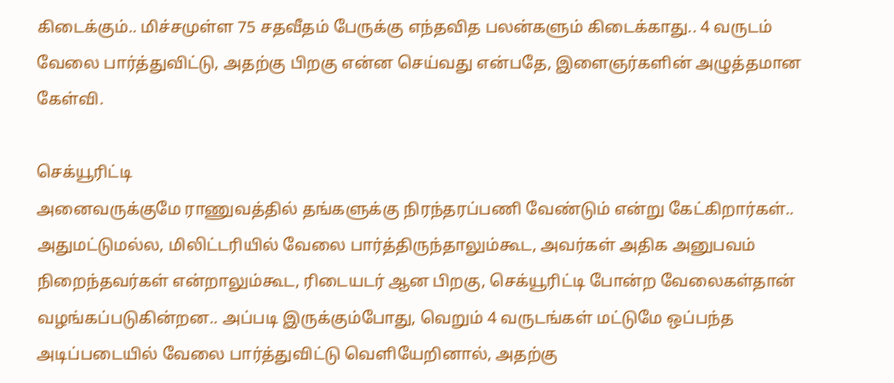கிடைக்கும்.. மிச்சமுள்ள 75 சதவீதம் பேருக்கு எந்தவித பலன்களும் கிடைக்காது.. 4 வருடம் வேலை பார்த்துவிட்டு, அதற்கு பிறகு என்ன செய்வது என்பதே, இளைஞர்களின் அழுத்தமான கேள்வி.

செக்யூரிட்டி
அனைவருக்குமே ராணுவத்தில் தங்களுக்கு நிரந்தரப்பணி வேண்டும் என்று கேட்கிறார்கள்.. அதுமட்டுமல்ல, மிலிட்டரியில் வேலை பார்த்திருந்தாலும்கூட, அவர்கள் அதிக அனுபவம் நிறைந்தவர்கள் என்றாலும்கூட, ரிடையடர் ஆன பிறகு, செக்யூரிட்டி போன்ற வேலைகள்தான் வழங்கப்படுகின்றன.. அப்படி இருக்கும்போது, வெறும் 4 வருடங்கள் மட்டுமே ஒப்பந்த அடிப்படையில் வேலை பார்த்துவிட்டு வெளியேறினால், அதற்கு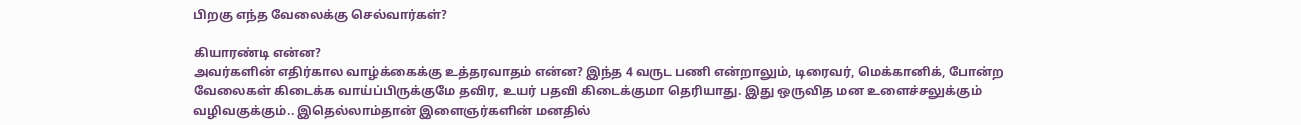பிறகு எந்த வேலைக்கு செல்வார்கள்?

கியாரண்டி என்ன?
அவர்களின் எதிர்கால வாழ்க்கைக்கு உத்தரவாதம் என்ன? இந்த 4 வருட பணி என்றாலும், டிரைவர், மெக்கானிக், போன்ற வேலைகள் கிடைக்க வாய்ப்பிருக்குமே தவிர, உயர் பதவி கிடைக்குமா தெரியாது. இது ஒருவித மன உளைச்சலுக்கும் வழிவகுக்கும்.. இதெல்லாம்தான் இளைஞர்களின் மனதில்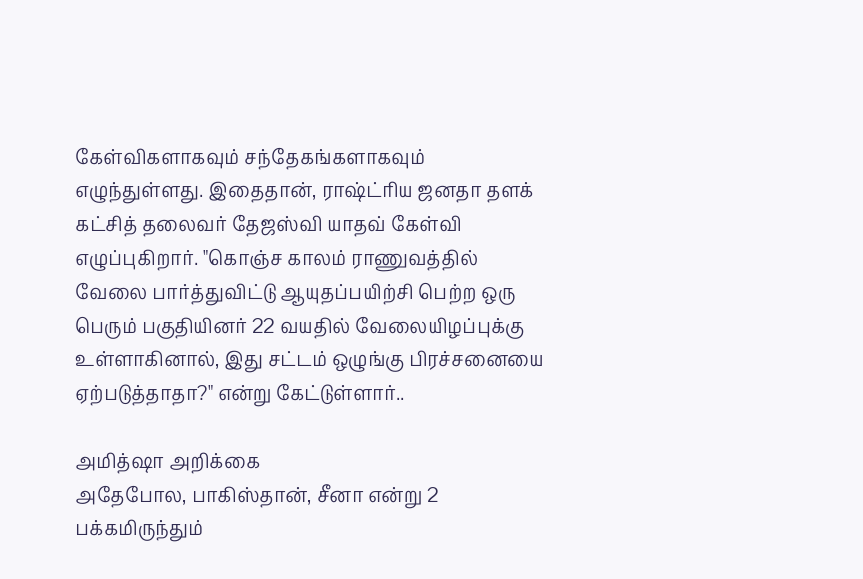கேள்விகளாகவும் சந்தேகங்களாகவும் எழுந்துள்ளது. இதைதான், ராஷ்ட்ரிய ஜனதா தளக் கட்சித் தலைவர் தேஜஸ்வி யாதவ் கேள்வி எழுப்புகிறார். "கொஞ்ச காலம் ராணுவத்தில் வேலை பார்த்துவிட்டு ஆயுதப்பயிற்சி பெற்ற ஒரு பெரும் பகுதியினர் 22 வயதில் வேலையிழப்புக்கு உள்ளாகினால், இது சட்டம் ஒழுங்கு பிரச்சனையை ஏற்படுத்தாதா?" என்று கேட்டுள்ளார்..

அமித்ஷா அறிக்கை
அதேபோல, பாகிஸ்தான், சீனா என்று 2 பக்கமிருந்தும்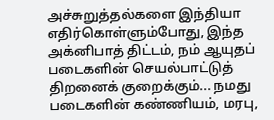அச்சுறுத்தல்களை இந்தியா எதிர்கொள்ளும்போது, இந்த அக்னிபாத் திட்டம், நம் ஆயுதப் படைகளின் செயல்பாட்டுத் திறனைக் குறைக்கும்... நமது படைகளின் கண்ணியம், மரபு,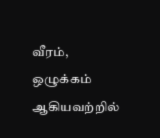வீரம், ஒழுக்கம் ஆகியவற்றில்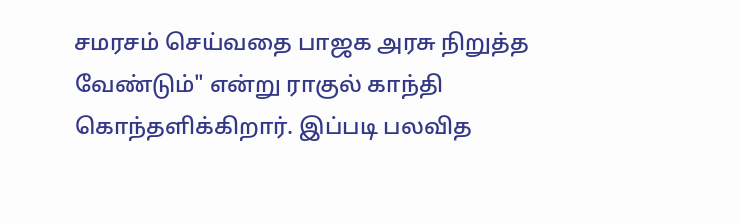சமரசம் செய்வதை பாஜக அரசு நிறுத்த வேண்டும்" என்று ராகுல் காந்தி கொந்தளிக்கிறார். இப்படி பலவித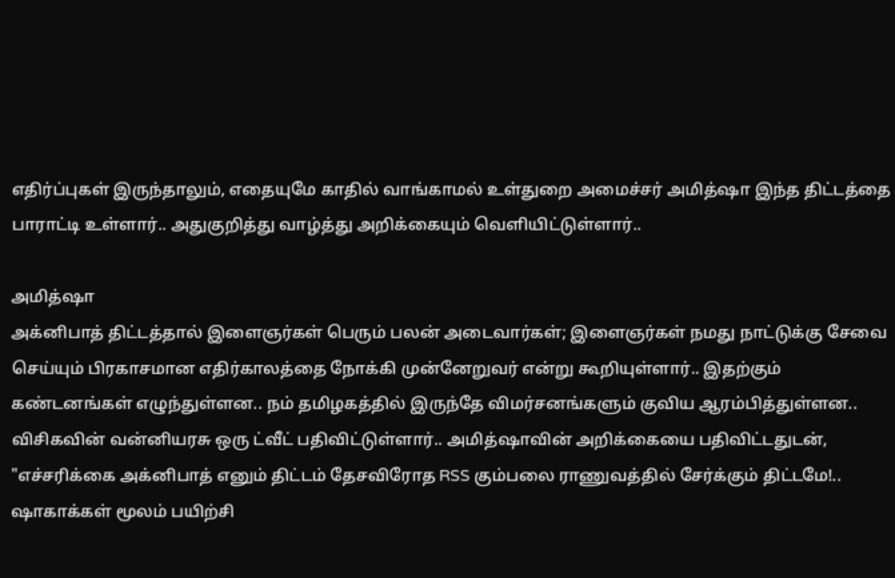எதிர்ப்புகள் இருந்தாலும், எதையுமே காதில் வாங்காமல் உள்துறை அமைச்சர் அமித்ஷா இந்த திட்டத்தை பாராட்டி உள்ளார்.. அதுகுறித்து வாழ்த்து அறிக்கையும் வெளியிட்டுள்ளார்..

அமித்ஷா
அக்னிபாத் திட்டத்தால் இளைஞர்கள் பெரும் பலன் அடைவார்கள்; இளைஞர்கள் நமது நாட்டுக்கு சேவை செய்யும் பிரகாசமான எதிர்காலத்தை நோக்கி முன்னேறுவர் என்று கூறியுள்ளார்.. இதற்கும் கண்டனங்கள் எழுந்துள்ளன.. நம் தமிழகத்தில் இருந்தே விமர்சனங்களும் குவிய ஆரம்பித்துள்ளன.. விசிகவின் வன்னியரசு ஒரு ட்வீட் பதிவிட்டுள்ளார்.. அமித்ஷாவின் அறிக்கையை பதிவிட்டதுடன், "எச்சரிக்கை அக்னிபாத் எனும் திட்டம் தேசவிரோத RSS கும்பலை ராணுவத்தில் சேர்க்கும் திட்டமே!.. ஷாகாக்கள் மூலம் பயிற்சி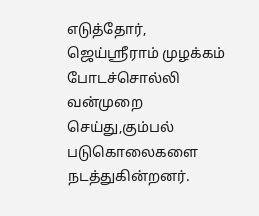எடுத்தோர், ஜெய்ஶ்ரீராம் முழக்கம் போடச்சொல்லி வன்முறை செய்து,கும்பல் படுகொலைகளை நடத்துகின்றனர்.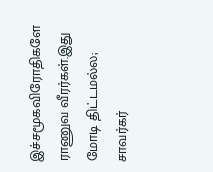இச்சமூகவிரோதிகளே ராணுவ வீரர்கள்.இது மோடி திட்டமல்ல; சாவர்கர்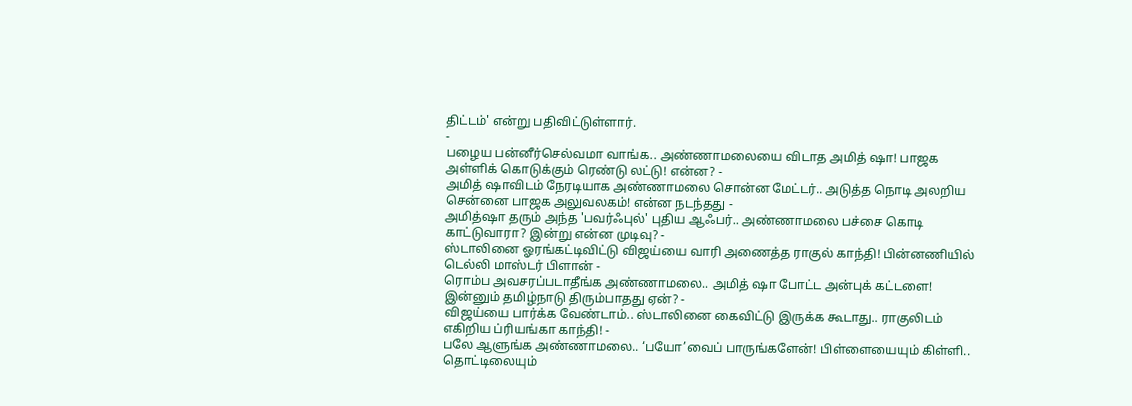திட்டம்' என்று பதிவிட்டுள்ளார்.
-
பழைய பன்னீர்செல்வமா வாங்க.. அண்ணாமலையை விடாத அமித் ஷா! பாஜக அள்ளிக் கொடுக்கும் ரெண்டு லட்டு! என்ன? -
அமித் ஷாவிடம் நேரடியாக அண்ணாமலை சொன்ன மேட்டர்.. அடுத்த நொடி அலறிய சென்னை பாஜக அலுவலகம்! என்ன நடந்தது -
அமித்ஷா தரும் அந்த 'பவர்ஃபுல்' புதிய ஆஃபர்.. அண்ணாமலை பச்சை கொடி காட்டுவாரா? இன்று என்ன முடிவு? -
ஸ்டாலினை ஓரங்கட்டிவிட்டு விஜய்யை வாரி அணைத்த ராகுல் காந்தி! பின்னணியில் டெல்லி மாஸ்டர் பிளான் -
ரொம்ப அவசரப்படாதீங்க அண்ணாமலை.. அமித் ஷா போட்ட அன்புக் கட்டளை! இன்னும் தமிழ்நாடு திரும்பாதது ஏன்? -
விஜய்யை பார்க்க வேண்டாம்.. ஸ்டாலினை கைவிட்டு இருக்க கூடாது.. ராகுலிடம் எகிறிய ப்ரியங்கா காந்தி! -
பலே ஆளுங்க அண்ணாமலை.. ‘பயோ’வைப் பாருங்களேன்! பிள்ளையையும் கிள்ளி.. தொட்டிலையும்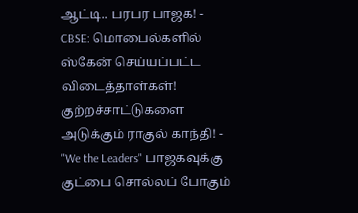ஆட்டி.. பரபர பாஜக! -
CBSE: மொபைல்களில் ஸ்கேன் செய்யப்பட்ட விடைத்தாள்கள்! குற்றச்சாட்டுகளை அடுக்கும் ராகுல் காந்தி! -
"We the Leaders" பாஜகவுக்கு குட்பை சொல்லப் போகும்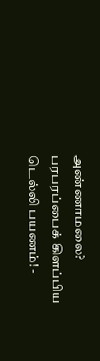அண்ணாமலை? பரபரப்பைக் கிளப்பிய டெல்லி பயணம்! -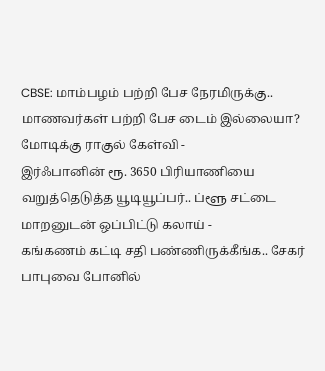CBSE: மாம்பழம் பற்றி பேச நேரமிருக்கு.. மாணவர்கள் பற்றி பேச டைம் இல்லையா? மோடிக்கு ராகுல் கேள்வி -
இர்ஃபானின் ரூ. 3650 பிரியாணியை வறுத்தெடுத்த யூடியூப்பர்.. ப்ளூ சட்டை மாறனுடன் ஒப்பிட்டு கலாய் -
கங்கணம் கட்டி சதி பண்ணிருக்கீங்க.. சேகர் பாபுவை போனில்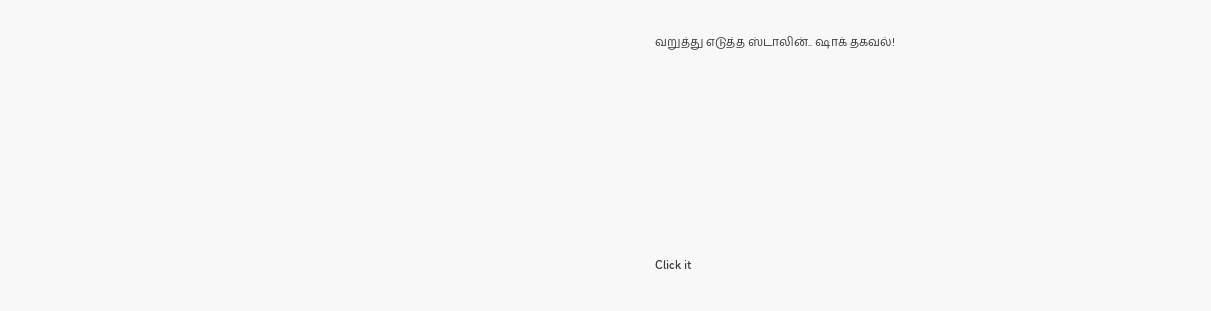வறுத்து எடுத்த ஸ்டாலின்.. ஷாக் தகவல்!












Click it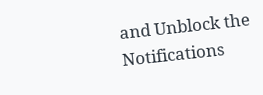and Unblock the Notifications